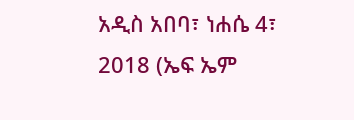አዲስ አበባ፣ ነሐሴ 4፣ 2018 (ኤፍ ኤም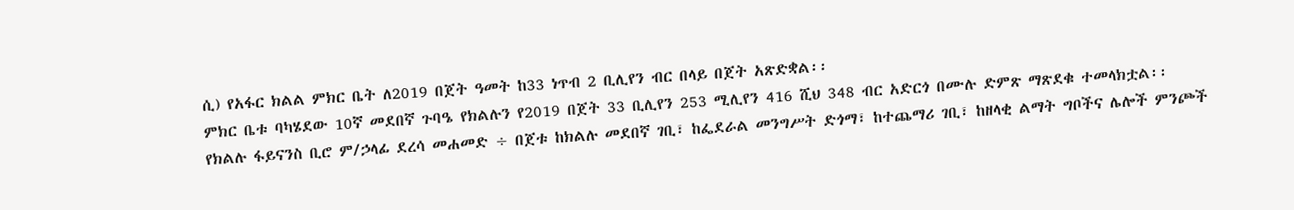ሲ) የአፋር ክልል ምክር ቤት ለ2019 በጀት ዓመት ከ33 ነጥብ 2 ቢሊየን ብር በላይ በጀት አጽድቋል፡፡
ምክር ቤቱ ባካሄደው 10ኛ መደበኛ ጉባዔ የክልሉን የ2019 በጀት 33 ቢሊየን 253 ሚሊየን 416 ሺህ 348 ብር አድርጎ በሙሉ ድምጽ ማጽደቁ ተመላክቷል፡፡
የክልሉ ፋይናንስ ቢሮ ም/ኃላፊ ደረሳ መሐመድ ÷ በጀቱ ከክልሉ መደበኛ ገቢ፣ ከፌደራል መንግሥት ድጎማ፣ ከተጨማሪ ገቢ፣ ከዘላቂ ልማት ግቦችና ሌሎች ምንጮች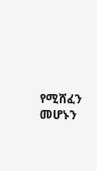የሚሸፈን መሆኑን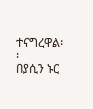ተናግረዋል፡፡
በያሲን ኑር